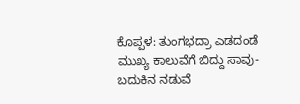ಕೊಪ್ಪಳ: ತುಂಗಭದ್ರಾ ಎಡದಂಡೆ ಮುಖ್ಯ ಕಾಲುವೆಗೆ ಬಿದ್ದು ಸಾವು-ಬದುಕಿನ ನಡುವೆ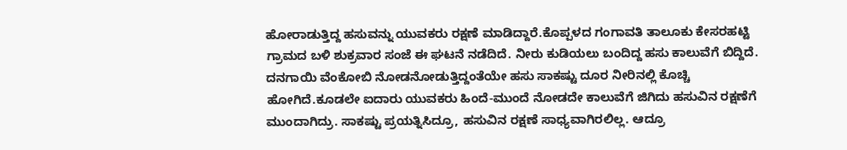ಹೋರಾಡುತ್ತಿದ್ದ ಹಸುವನ್ನು ಯುವಕರು ರಕ್ಷಣೆ ಮಾಡಿದ್ದಾರೆ.ಕೊಪ್ಪಳದ ಗಂಗಾವತಿ ತಾಲೂಕು ಕೇಸರಹಟ್ಟಿ ಗ್ರಾಮದ ಬಳಿ ಶುಕ್ರವಾರ ಸಂಜೆ ಈ ಘಟನೆ ನಡೆದಿದೆ. ನೀರು ಕುಡಿಯಲು ಬಂದಿದ್ದ ಹಸು ಕಾಲುವೆಗೆ ಬಿದ್ದಿದೆ. ದನಗಾಯಿ ವೆಂಕೋಬಿ ನೋಡನೋಡುತ್ತಿದ್ದಂತೆಯೇ ಹಸು ಸಾಕಷ್ಟು ದೂರ ನೀರಿನಲ್ಲಿ ಕೊಚ್ಚಿ ಹೋಗಿದೆ.ಕೂಡಲೇ ಐದಾರು ಯುವಕರು ಹಿಂದೆ-ಮುಂದೆ ನೋಡದೇ ಕಾಲುವೆಗೆ ಜಿಗಿದು ಹಸುವಿನ ರಕ್ಷಣೆಗೆ ಮುಂದಾಗಿದ್ರು. ಸಾಕಷ್ಟು ಪ್ರಯತ್ನಿಸಿದ್ರೂ, ಹಸುವಿನ ರಕ್ಷಣೆ ಸಾಧ್ಯವಾಗಿರಲಿಲ್ಲ. ಆದ್ರೂ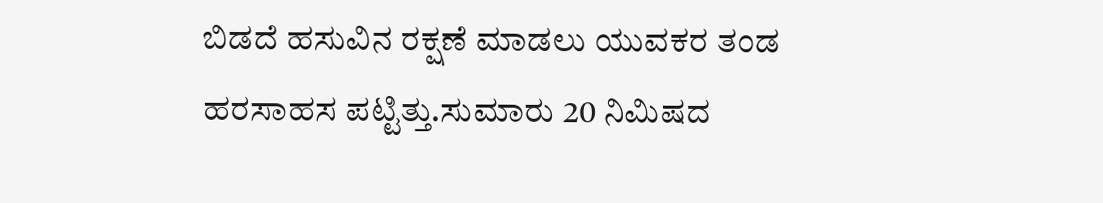ಬಿಡದೆ ಹಸುವಿನ ರಕ್ಷಣೆ ಮಾಡಲು ಯುವಕರ ತಂಡ ಹರಸಾಹಸ ಪಟ್ಟಿತ್ತು.ಸುಮಾರು 20 ನಿಮಿಷದ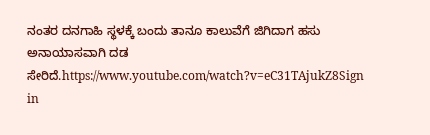ನಂತರ ದನಗಾಹಿ ಸ್ಥಳಕ್ಕೆ ಬಂದು ತಾನೂ ಕಾಲುವೆಗೆ ಜಿಗಿದಾಗ ಹಸು ಅನಾಯಾಸವಾಗಿ ದಡ ಸೇರಿದೆ.https://www.youtube.com/watch?v=eC31TAjukZ8Sign in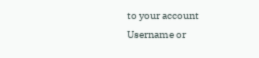to your account
Username or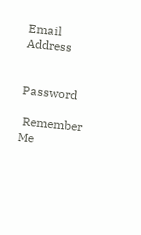Email Address


Password

 Remember Me